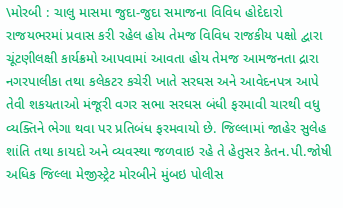\મોરબી : ચાલુ માસમા જુદા-જુદા સમાજના વિવિધ હોદેદારો રાજયભરમાં પ્રવાસ કરી રહેલ હોય તેમજ વિવિધ રાજકીય પક્ષો દ્વારા ચૂંટણીલક્ષી કાર્યક્રમો આપવામાં આવતા હોય તેમજ આમજનતા દ્રારા નગરપાલીકા તથા કલેકટર કચેરી ખાતે સરઘસ અને આવેદનપત્ર આપે તેવી શકયતાઓ મંજૂરી વગર સભા સરઘસ બંધી ફરમાવી ચારથી વધુ વ્યક્તિને ભેગા થવા પર પ્રતિબંધ ફરમવાયો છે. જિલ્લામાં જાહેર સુલેહ શાંતિ તથા કાયદો અને વ્યવસ્થા જળવાઇ રહે તે હેતુસર કેતન.પી.જોષી અધિક જિલ્લા મેજીસ્ટ્રેટ મોરબીને મુંબઇ પોલીસ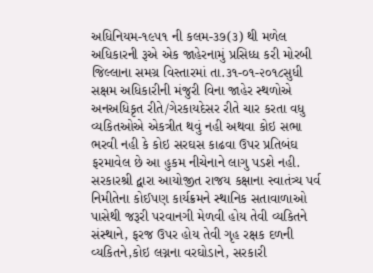અધિનિયમ-૧૯૫૧ ની કલમ-૩૭(૩) થી મળેલ અધિકારની રૂએ એક જાહેરનામું પ્રસિધ્ધ કરી મોરબી જિલ્લાના સમગ્ર વિસ્તારમાં તા.૩૧-૦૧-૨૦૧૮સુધી સક્ષમ અધિકારીની મંજુરી વિના જાહેર સ્થળોએ અનઅધિકૃત રીતે/ગેરકાયદેસર રીતે ચાર કરતા વધુ વ્યકિતઓએ એકત્રીત થવું નહી અથવા કોઇ સભા ભરવી નહી કે કોઇ સરઘસ કાઢવા ઉપર પ્રતિબંઘ ફરમાવેલ છે આ હુકમ નીચેનાને લાગુ પડશે નહી. સરકારશ્રી દ્વારા આયોજીત રાજય કક્ષાના સ્વાતંત્ર્ય પર્વ નિમીતેના કોઈપણ કાર્યક્રમને સ્થાનિક સતાવાળાઓ પાસેથી જરૂરી પરવાનગી મેળવી હોય તેવી વ્યકિતને સંસ્થાને, ફરજ ઉપર હોય તેવી ગૃહ રક્ષક દળની વ્યકિતને,કોઇ લગ્નના વરઘોડાને, સરકારી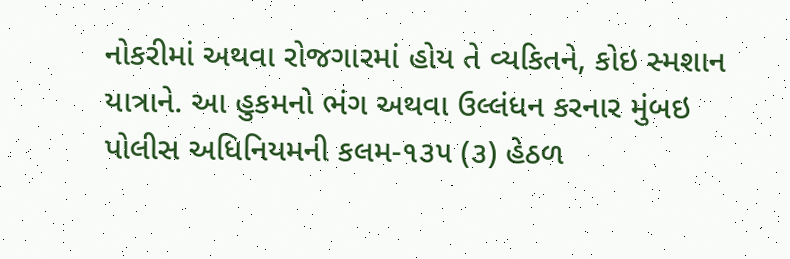નોકરીમાં અથવા રોજગારમાં હોય તે વ્યકિતને, કોઇ સ્મશાન યાત્રાને. આ હુકમનો ભંગ અથવા ઉલ્લંધન કરનાર મુંબઇ પોલીસ અધિનિયમની કલમ-૧૩૫ (૩) હેઠળ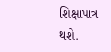શિક્ષાપાત્ર થશે.